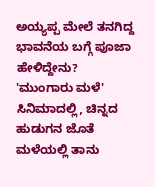ಅಯ್ಯಪ್ಪ ಮೇಲೆ ತನಗಿದ್ದ ಭಾವನೆಯ ಬಗ್ಗೆ ಪೂಜಾ ಹೇಳಿದ್ದೇನು?
'ಮುಂಗಾರು ಮಳೆ' ಸಿನಿಮಾದಲ್ಲಿ, ಚಿನ್ನದ ಹುಡುಗನ ಜೊತೆ ಮಳೆಯಲ್ಲಿ ತಾನು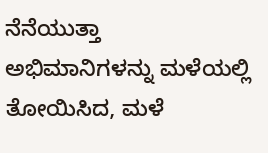ನೆನೆಯುತ್ತಾ ಅಭಿಮಾನಿಗಳನ್ನು ಮಳೆಯಲ್ಲಿ ತೋಯಿಸಿದ, ಮಳೆ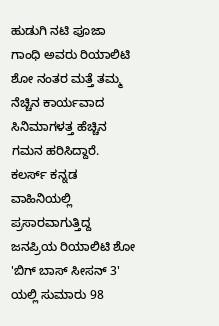ಹುಡುಗಿ ನಟಿ ಪೂಜಾ ಗಾಂಧಿ ಅವರು ರಿಯಾಲಿಟಿ ಶೋ ನಂತರ ಮತ್ತೆ ತಮ್ಮ ನೆಚ್ಚಿನ ಕಾರ್ಯವಾದ ಸಿನಿಮಾಗಳತ್ತ ಹೆಚ್ಚಿನ ಗಮನ ಹರಿಸಿದ್ದಾರೆ.
ಕಲರ್ಸ್ ಕನ್ನಡ ವಾಹಿನಿಯಲ್ಲಿ ಪ್ರಸಾರವಾಗುತ್ತಿದ್ದ ಜನಪ್ರಿಯ ರಿಯಾಲಿಟಿ ಶೋ 'ಬಿಗ್ ಬಾಸ್ ಸೀಸನ್ 3' ಯಲ್ಲಿ ಸುಮಾರು 98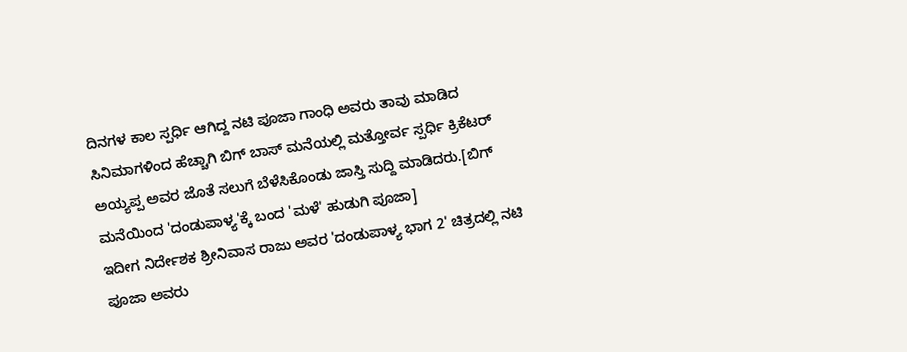ದಿನಗಳ ಕಾಲ ಸ್ಪರ್ಧಿ ಆಗಿದ್ದ ನಟಿ ಪೂಜಾ ಗಾಂಧಿ ಅವರು ತಾವು ಮಾಡಿದ ಸಿನಿಮಾಗಳಿಂದ ಹೆಚ್ಚಾಗಿ ಬಿಗ್ ಬಾಸ್ ಮನೆಯಲ್ಲಿ ಮತ್ತೋರ್ವ ಸ್ಪರ್ಧಿ ಕ್ರಿಕೆಟರ್ ಅಯ್ಯಪ್ಪ ಅವರ ಜೊತೆ ಸಲುಗೆ ಬೆಳೆಸಿಕೊಂಡು ಜಾಸ್ತಿ ಸುದ್ದಿ ಮಾಡಿದರು.[ಬಿಗ್ ಮನೆಯಿಂದ 'ದಂಡುಪಾಳ್ಯ'ಕ್ಕೆ ಬಂದ 'ಮಳೆ' ಹುಡುಗಿ ಪೂಜಾ]
ಇದೀಗ ನಿರ್ದೇಶಕ ಶ್ರೀನಿವಾಸ ರಾಜು ಅವರ 'ದಂಡುಪಾಳ್ಯ ಭಾಗ 2' ಚಿತ್ರದಲ್ಲಿ ನಟಿ ಪೂಜಾ ಅವರು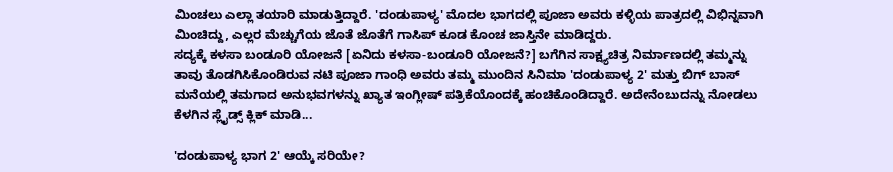ಮಿಂಚಲು ಎಲ್ಲಾ ತಯಾರಿ ಮಾಡುತ್ತಿದ್ದಾರೆ. 'ದಂಡುಪಾಳ್ಯ' ಮೊದಲ ಭಾಗದಲ್ಲಿ ಪೂಜಾ ಅವರು ಕಳ್ಳಿಯ ಪಾತ್ರದಲ್ಲಿ ವಿಭಿನ್ನವಾಗಿ ಮಿಂಚಿದ್ದು, ಎಲ್ಲರ ಮೆಚ್ಚುಗೆಯ ಜೊತೆ ಜೊತೆಗೆ ಗಾಸಿಪ್ ಕೂಡ ಕೊಂಚ ಜಾಸ್ತಿನೇ ಮಾಡಿದ್ದರು.
ಸದ್ಯಕ್ಕೆ ಕಳಸಾ ಬಂಡೂರಿ ಯೋಜನೆ [ಏನಿದು ಕಳಸಾ-ಬಂಡೂರಿ ಯೋಜನೆ?] ಬಗೆಗಿನ ಸಾಕ್ಷ್ಯಚಿತ್ರ ನಿರ್ಮಾಣದಲ್ಲಿ ತಮ್ಮನ್ನು ತಾವು ತೊಡಗಿಸಿಕೊಂಡಿರುವ ನಟಿ ಪೂಜಾ ಗಾಂಧಿ ಅವರು ತಮ್ಮ ಮುಂದಿನ ಸಿನಿಮಾ 'ದಂಡುಪಾಳ್ಯ 2' ಮತ್ತು ಬಿಗ್ ಬಾಸ್ ಮನೆಯಲ್ಲಿ ತಮಗಾದ ಅನುಭವಗಳನ್ನು ಖ್ಯಾತ ಇಂಗ್ಲೀಷ್ ಪತ್ರಿಕೆಯೊಂದಕ್ಕೆ ಹಂಚಿಕೊಂಡಿದ್ದಾರೆ. ಅದೇನೆಂಬುದನ್ನು ನೋಡಲು ಕೆಳಗಿನ ಸ್ಲೈಡ್ಸ್ ಕ್ಲಿಕ್ ಮಾಡಿ...

'ದಂಡುಪಾಳ್ಯ ಭಾಗ 2' ಆಯ್ಕೆ ಸರಿಯೇ?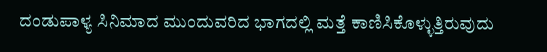ದಂಡುಪಾಳ್ಯ ಸಿನಿಮಾದ ಮುಂದುವರಿದ ಭಾಗದಲ್ಲಿ ಮತ್ತೆ ಕಾಣಿಸಿಕೊಳ್ಳುತ್ತಿರುವುದು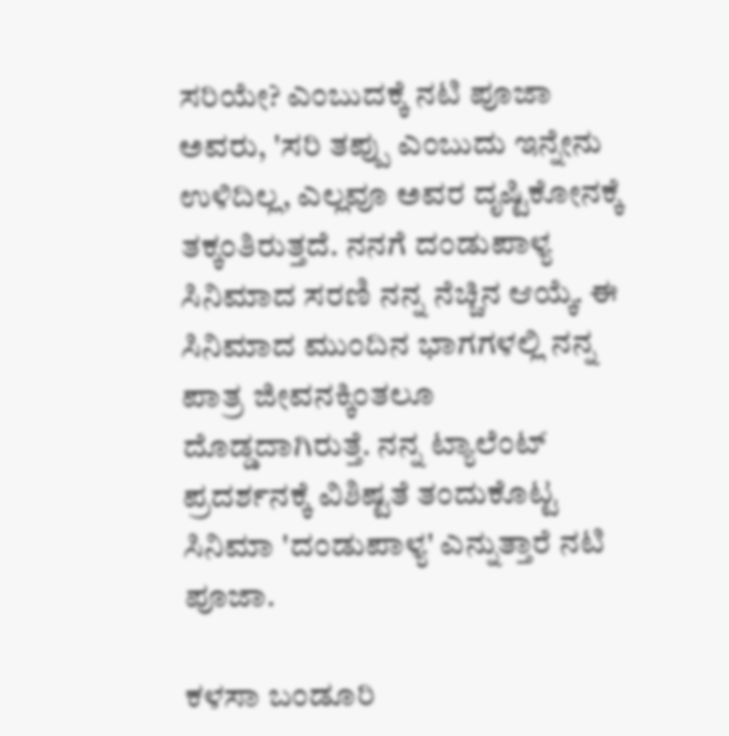ಸರಿಯೇ? ಎಂಬುದಕ್ಕೆ ನಟಿ ಪೂಜಾ ಅವರು, 'ಸರಿ ತಪ್ಪು ಎಂಬುದು ಇನ್ನೇನು ಉಳಿದಿಲ್ಲ, ಎಲ್ಲವೂ ಅವರ ದೃಷ್ಟಿಕೋನಕ್ಕೆ ತಕ್ಕಂತಿರುತ್ತದೆ. ನನಗೆ ದಂಡುಪಾಳ್ಯ ಸಿನಿಮಾದ ಸರಣಿ ನನ್ನ ನೆಚ್ಚಿನ ಆಯ್ಕೆ. ಈ ಸಿನಿಮಾದ ಮುಂದಿನ ಭಾಗಗಳಲ್ಲಿ ನನ್ನ ಪಾತ್ರ ಜೀವನಕ್ಕಿಂತಲೂ ದೊಡ್ಡದಾಗಿರುತ್ತೆ. ನನ್ನ ಟ್ಯಾಲೆಂಟ್ ಪ್ರದರ್ಶನಕ್ಕೆ ವಿಶಿಷ್ಟತೆ ತಂದುಕೊಟ್ಟ ಸಿನಿಮಾ 'ದಂಡುಪಾಳ್ಯ' ಎನ್ನುತ್ತಾರೆ ನಟಿ ಪೂಜಾ.

ಕಳಸಾ ಬಂಡೂರಿ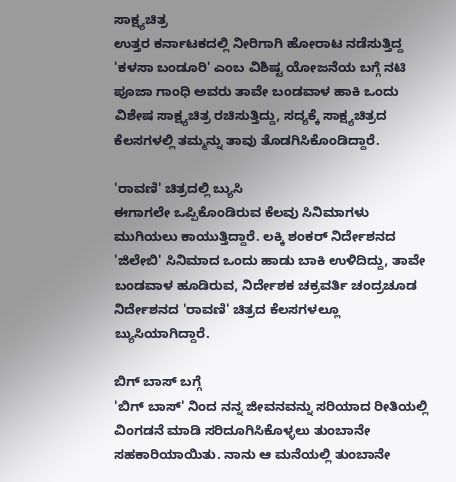ಸಾಕ್ಷ್ಯಚಿತ್ರ
ಉತ್ತರ ಕರ್ನಾಟಕದಲ್ಲಿ ನೀರಿಗಾಗಿ ಹೋರಾಟ ನಡೆಸುತ್ತಿದ್ದ 'ಕಳಸಾ ಬಂಡೂರಿ' ಎಂಬ ವಿಶಿಷ್ಟ ಯೋಜನೆಯ ಬಗ್ಗೆ ನಟಿ ಪೂಜಾ ಗಾಂಧಿ ಅವರು ತಾವೇ ಬಂಡವಾಳ ಹಾಕಿ ಒಂದು ವಿಶೇಷ ಸಾಕ್ಷ್ಯಚಿತ್ರ ರಚಿಸುತ್ತಿದ್ದು, ಸದ್ಯಕ್ಕೆ ಸಾಕ್ಷ್ಯಚಿತ್ರದ ಕೆಲಸಗಳಲ್ಲಿ ತಮ್ಮನ್ನು ತಾವು ತೊಡಗಿಸಿಕೊಂಡಿದ್ದಾರೆ.

'ರಾವಣಿ' ಚಿತ್ರದಲ್ಲಿ ಬ್ಯುಸಿ
ಈಗಾಗಲೇ ಒಪ್ಪಿಕೊಂಡಿರುವ ಕೆಲವು ಸಿನಿಮಾಗಳು ಮುಗಿಯಲು ಕಾಯುತ್ತಿದ್ದಾರೆ. ಲಕ್ಕಿ ಶಂಕರ್ ನಿರ್ದೇಶನದ 'ಜಿಲೇಬಿ' ಸಿನಿಮಾದ ಒಂದು ಹಾಡು ಬಾಕಿ ಉಳಿದಿದ್ದು, ತಾವೇ ಬಂಡವಾಳ ಹೂಡಿರುವ, ನಿರ್ದೇಶಕ ಚಕ್ರವರ್ತಿ ಚಂದ್ರಚೂಡ ನಿರ್ದೇಶನದ 'ರಾವಣಿ' ಚಿತ್ರದ ಕೆಲಸಗಳಲ್ಲೂ ಬ್ಯುಸಿಯಾಗಿದ್ದಾರೆ.

ಬಿಗ್ ಬಾಸ್ ಬಗ್ಗೆ
'ಬಿಗ್ ಬಾಸ್' ನಿಂದ ನನ್ನ ಜೀವನವನ್ನು ಸರಿಯಾದ ರೀತಿಯಲ್ಲಿ ವಿಂಗಡನೆ ಮಾಡಿ ಸರಿದೂಗಿಸಿಕೊಳ್ಳಲು ತುಂಬಾನೇ ಸಹಕಾರಿಯಾಯಿತು. ನಾನು ಆ ಮನೆಯಲ್ಲಿ ತುಂಬಾನೇ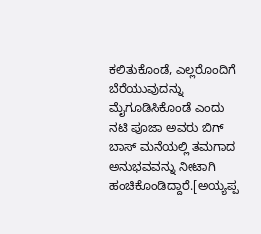ಕಲಿತುಕೊಂಡೆ, ಎಲ್ಲರೊಂದಿಗೆ ಬೆರೆಯುವುದನ್ನು ಮೈಗೂಡಿಸಿಕೊಂಡೆ ಎಂದು ನಟಿ ಪೂಜಾ ಅವರು ಬಿಗ್ ಬಾಸ್ ಮನೆಯಲ್ಲಿ ತಮಗಾದ ಅನುಭವವನ್ನು ನೀಟಾಗಿ ಹಂಚಿಕೊಂಡಿದ್ದಾರೆ.[ಅಯ್ಯಪ್ಪ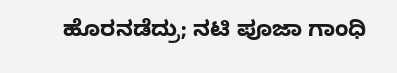ಹೊರನಡೆದ್ರು; ನಟಿ ಪೂಜಾ ಗಾಂಧಿ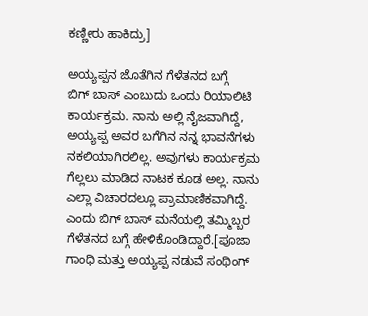ಕಣ್ಣೀರು ಹಾಕಿದ್ರು]

ಅಯ್ಯಪ್ಪನ ಜೊತೆಗಿನ ಗೆಳೆತನದ ಬಗ್ಗೆ
ಬಿಗ್ ಬಾಸ್ ಎಂಬುದು ಒಂದು ರಿಯಾಲಿಟಿ ಕಾರ್ಯಕ್ರಮ. ನಾನು ಅಲ್ಲಿ ನೈಜವಾಗಿದ್ದೆ, ಅಯ್ಯಪ್ಪ ಅವರ ಬಗೆಗಿನ ನನ್ನ ಭಾವನೆಗಳು ನಕಲಿಯಾಗಿರಲಿಲ್ಲ. ಅವುಗಳು ಕಾರ್ಯಕ್ರಮ ಗೆಲ್ಲಲು ಮಾಡಿದ ನಾಟಕ ಕೂಡ ಅಲ್ಲ. ನಾನು ಎಲ್ಲಾ ವಿಚಾರದಲ್ಲೂ ಪ್ರಾಮಾಣಿಕವಾಗಿದ್ದೆ. ಎಂದು ಬಿಗ್ ಬಾಸ್ ಮನೆಯಲ್ಲಿ ತಮ್ಮಿಬ್ಬರ ಗೆಳೆತನದ ಬಗ್ಗೆ ಹೇಳಿಕೊಂಡಿದ್ದಾರೆ.[ಪೂಜಾ ಗಾಂಧಿ ಮತ್ತು ಅಯ್ಯಪ್ಪ ನಡುವೆ ಸಂಥಿಂಗ್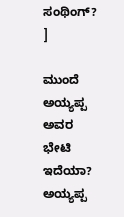ಸಂಥಿಂಗ್? ]

ಮುಂದೆ ಅಯ್ಯಪ್ಪ ಅವರ ಭೇಟಿ ಇದೆಯಾ?
ಅಯ್ಯಪ್ಪ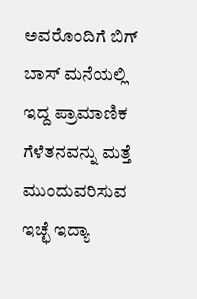ಅವರೊಂದಿಗೆ ಬಿಗ್ ಬಾಸ್ ಮನೆಯಲ್ಲಿ ಇದ್ದ ಪ್ರಾಮಾಣಿಕ ಗೆಳೆತನವನ್ನು ಮತ್ತೆ ಮುಂದುವರಿಸುವ ಇಚ್ಛೆ ಇದ್ಯಾ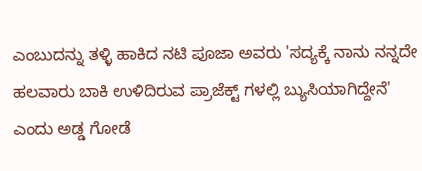ಎಂಬುದನ್ನು ತಳ್ಳಿ ಹಾಕಿದ ನಟಿ ಪೂಜಾ ಅವರು 'ಸದ್ಯಕ್ಕೆ ನಾನು ನನ್ನದೇ ಹಲವಾರು ಬಾಕಿ ಉಳಿದಿರುವ ಪ್ರಾಜೆಕ್ಟ್ ಗಳಲ್ಲಿ ಬ್ಯುಸಿಯಾಗಿದ್ದೇನೆ' ಎಂದು ಅಡ್ಡ ಗೋಡೆ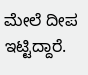ಮೇಲೆ ದೀಪ ಇಟ್ಟಿದ್ದಾರೆ.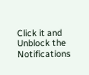Click it and Unblock the Notifications